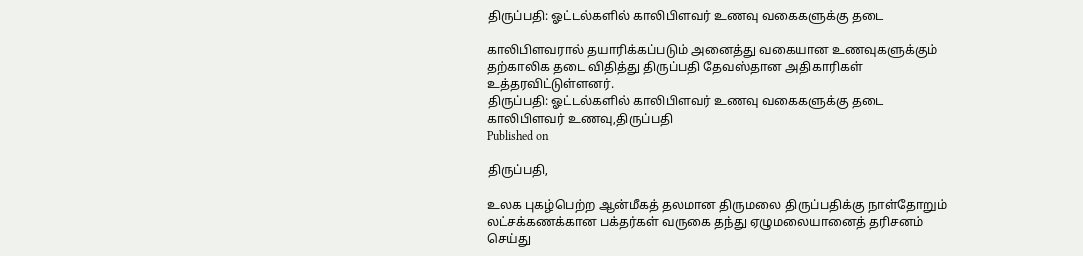திருப்பதி: ஓட்டல்களில் காலிபிளவர் உணவு வகைகளுக்கு தடை

காலிபிளவரால் தயாரிக்கப்படும் அனைத்து வகையான உணவுகளுக்கும் தற்காலிக தடை விதித்து திருப்பதி தேவஸ்தான அதிகாரிகள் உத்தரவிட்டுள்ளனர்.
திருப்பதி: ஓட்டல்களில் காலிபிளவர் உணவு வகைகளுக்கு தடை
காலிபிளவர் உணவு,திருப்பதி
Published on

திருப்பதி,

உலக புகழ்பெற்ற ஆன்மீகத் தலமான திருமலை திருப்பதிக்கு நாள்தோறும் லட்சக்கணக்கான பக்தர்கள் வருகை தந்து ஏழுமலையானைத் தரிசனம் செய்து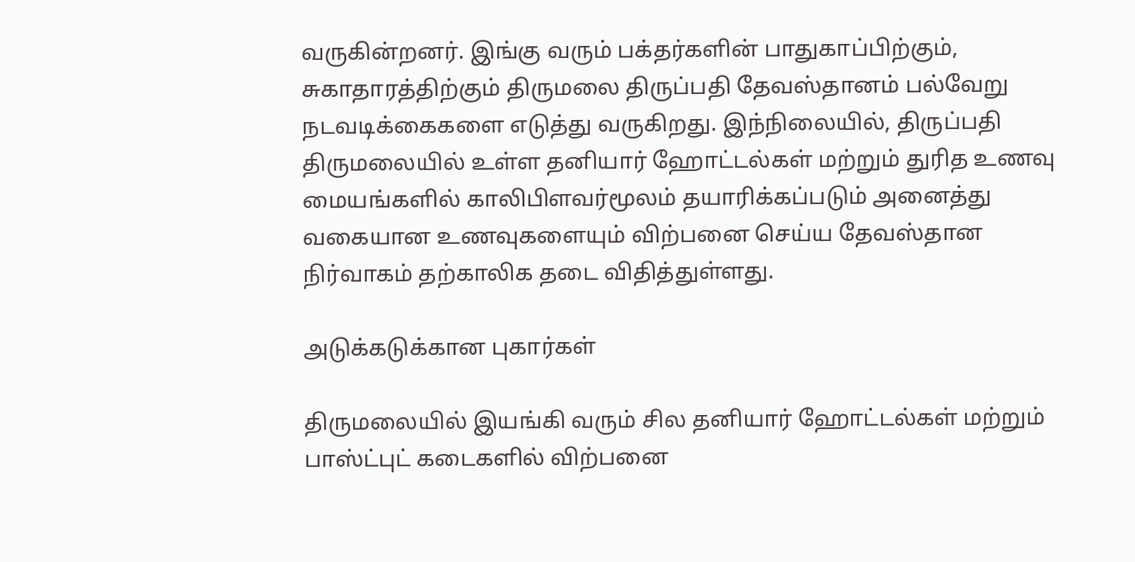வருகின்றனர். இங்கு வரும் பக்தர்களின் பாதுகாப்பிற்கும், சுகாதாரத்திற்கும் திருமலை திருப்பதி தேவஸ்தானம் பல்வேறு நடவடிக்கைகளை எடுத்து வருகிறது. இந்நிலையில், திருப்பதி திருமலையில் உள்ள தனியார் ஹோட்டல்கள் மற்றும் துரித உணவு மையங்களில் காலிபிளவர்மூலம் தயாரிக்கப்படும் அனைத்து வகையான உணவுகளையும் விற்பனை செய்ய தேவஸ்தான நிர்வாகம் தற்காலிக தடை விதித்துள்ளது.

அடுக்கடுக்கான புகார்கள்

திருமலையில் இயங்கி வரும் சில தனியார் ஹோட்டல்கள் மற்றும் பாஸ்ட்புட் கடைகளில் விற்பனை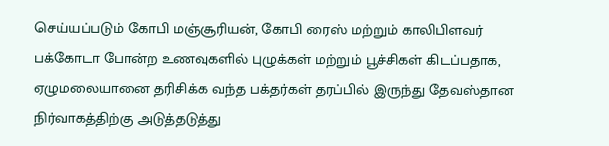செய்யப்படும் கோபி மஞ்சூரியன், கோபி ரைஸ் மற்றும் காலிபிளவர் பக்கோடா போன்ற உணவுகளில் புழுக்கள் மற்றும் பூச்சிகள் கிடப்பதாக, ஏழுமலையானை தரிசிக்க வந்த பக்தர்கள் தரப்பில் இருந்து தேவஸ்தான நிர்வாகத்திற்கு அடுத்தடுத்து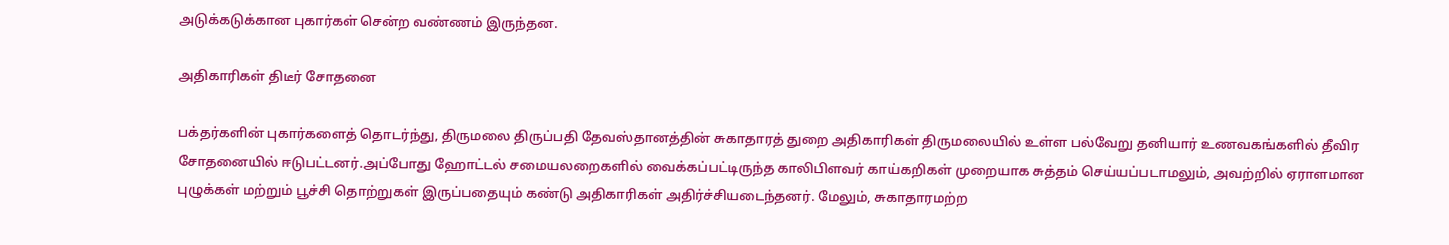அடுக்கடுக்கான புகார்கள் சென்ற வண்ணம் இருந்தன.

அதிகாரிகள் திடீர் சோதனை

பக்தர்களின் புகார்களைத் தொடர்ந்து, திருமலை திருப்பதி தேவஸ்தானத்தின் சுகாதாரத் துறை அதிகாரிகள் திருமலையில் உள்ள பல்வேறு தனியார் உணவகங்களில் தீவிர சோதனையில் ஈடுபட்டனர்.அப்போது ஹோட்டல் சமையலறைகளில் வைக்கப்பட்டிருந்த காலிபிளவர் காய்கறிகள் முறையாக சுத்தம் செய்யப்படாமலும், அவற்றில் ஏராளமான புழுக்கள் மற்றும் பூச்சி தொற்றுகள் இருப்பதையும் கண்டு அதிகாரிகள் அதிர்ச்சியடைந்தனர். மேலும், சுகாதாரமற்ற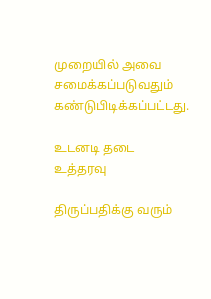முறையில் அவை சமைக்கப்படுவதும் கண்டுபிடிக்கப்பட்டது.

உடனடி தடை உத்தரவு

திருப்பதிக்கு வரும்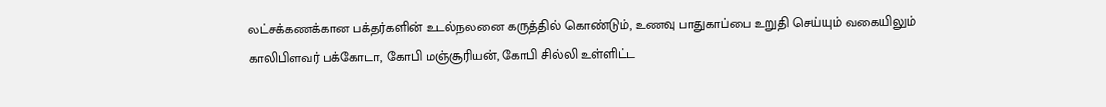லட்சக்கணக்கான பக்தர்களின் உடல்நலனை கருத்தில் கொண்டும், உணவு பாதுகாப்பை உறுதி செய்யும் வகையிலும் காலிபிளவர் பக்கோடா, கோபி மஞ்சூரியன், கோபி சில்லி உள்ளிட்ட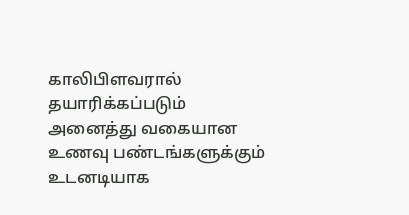காலிபிளவரால் தயாரிக்கப்படும் அனைத்து வகையான உணவு பண்டங்களுக்கும் உடனடியாக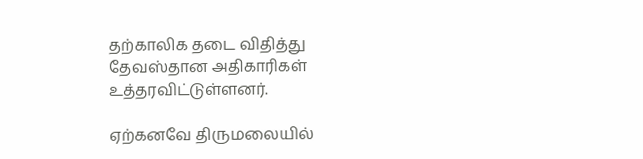தற்காலிக தடை விதித்து தேவஸ்தான அதிகாரிகள் உத்தரவிட்டுள்ளனர்.

ஏற்கனவே திருமலையில்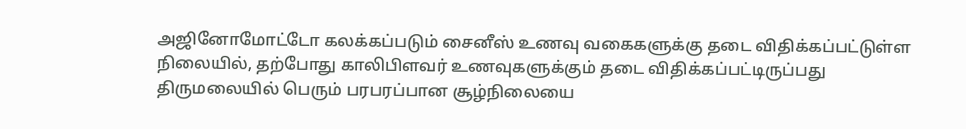அஜினோமோட்டோ கலக்கப்படும் சைனீஸ் உணவு வகைகளுக்கு தடை விதிக்கப்பட்டுள்ள நிலையில், தற்போது காலிபிளவர் உணவுகளுக்கும் தடை விதிக்கப்பட்டிருப்பது திருமலையில் பெரும் பரபரப்பான சூழ்நிலையை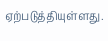ஏற்படுத்தியுள்ளது.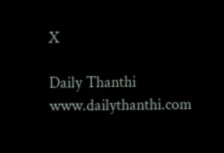X

Daily Thanthi
www.dailythanthi.com